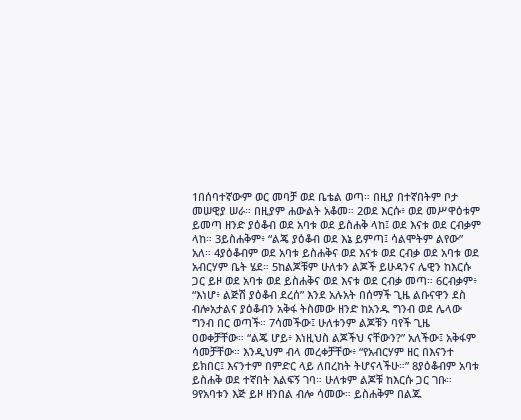1በሰባተኛውም ወር መባቻ ወደ ቤቴል ወጣ። በዚያ በተኛበትም ቦታ መሠዊያ ሠራ። በዚያም ሐውልት አቆመ። 2ወደ እርሱ፥ ወደ መሥዋዕቱም ይመጣ ዘንድ ያዕቆብ ወደ አባቱ ወደ ይስሐቅ ላከ፤ ወደ እናቱ ወደ ርብቃም ላከ። 3ይስሐቅም፥ “ልጄ ያዕቆብ ወደ እኔ ይምጣ፤ ሳልሞትም ልየው” አለ። 4ያዕቆብም ወደ አባቱ ይስሐቅና ወደ እናቱ ወደ ርብቃ ወደ አባቱ ወደ አብርሃም ቤት ሄደ። 5ከልጆቹም ሁለቱን ልጆች ይሁዳንና ሌዊን ከእርሱ ጋር ይዞ ወደ አባቱ ወደ ይስሐቅና ወደ እናቱ ወደ ርብቃ መጣ። 6ርብቃም፥ “እነሆ፥ ልጅሽ ያዕቆብ ደረሰ” እንደ አሉአት በሰማች ጊዜ ልቡናዋን ደስ ብሎአታልና ያዕቆብን አቅፋ ትስመው ዘንድ ከአንዱ ግንብ ወደ ሌላው ግንብ በር ወጣች። 7ሳመችው፤ ሁለቱንም ልጆቹን ባየች ጊዜ ዐወቀቻቸው። “ልጄ ሆይ፥ እነዚህስ ልጆችህ ናቸውን?” አለችው፤ አቅፋም ሳመቻቸው። እንዲህም ብላ መረቀቻቸው፥ “የአብርሃም ዘር በእናንተ ይክበር፤ እናንተም በምድር ላይ ለበረከት ትሆናላችሁ።” 8ያዕቆብም አባቱ ይስሐቅ ወደ ተኛበት እልፍኝ ገባ። ሁለቱም ልጆቹ ከእርሱ ጋር ገቡ። 9የአባቱን እጅ ይዞ ዘንበል ብሎ ሳመው። ይስሐቅም በልጁ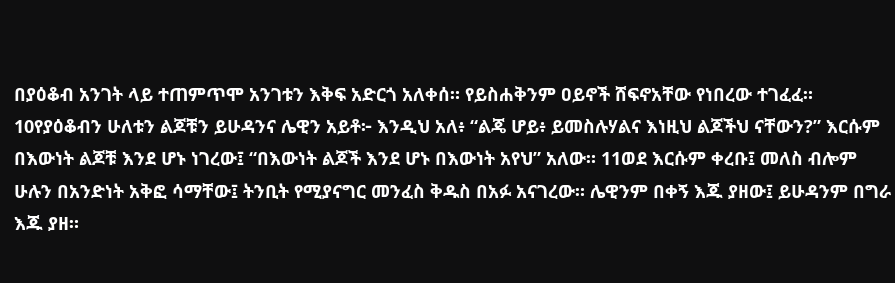በያዕቆብ አንገት ላይ ተጠምጥሞ አንገቱን እቅፍ አድርጎ አለቀሰ። የይስሐቅንም ዐይኖች ሸፍኖአቸው የነበረው ተገፈፈ። 10የያዕቆብን ሁለቱን ልጆቹን ይሁዳንና ሌዊን አይቶ፦ እንዲህ አለ፥ “ልጄ ሆይ፥ ይመስሉሃልና እነዚህ ልጆችህ ናቸውን?” እርሱም በእውነት ልጆቹ እንደ ሆኑ ነገረው፤ “በእውነት ልጆች እንደ ሆኑ በእውነት አየህ” አለው። 11ወደ እርሱም ቀረቡ፤ መለስ ብሎም ሁሉን በአንድነት አቅፎ ሳማቸው፤ ትንቢት የሚያናግር መንፈስ ቅዱስ በአፉ አናገረው። ሌዊንም በቀኝ እጁ ያዘው፤ ይሁዳንም በግራ እጁ ያዘ።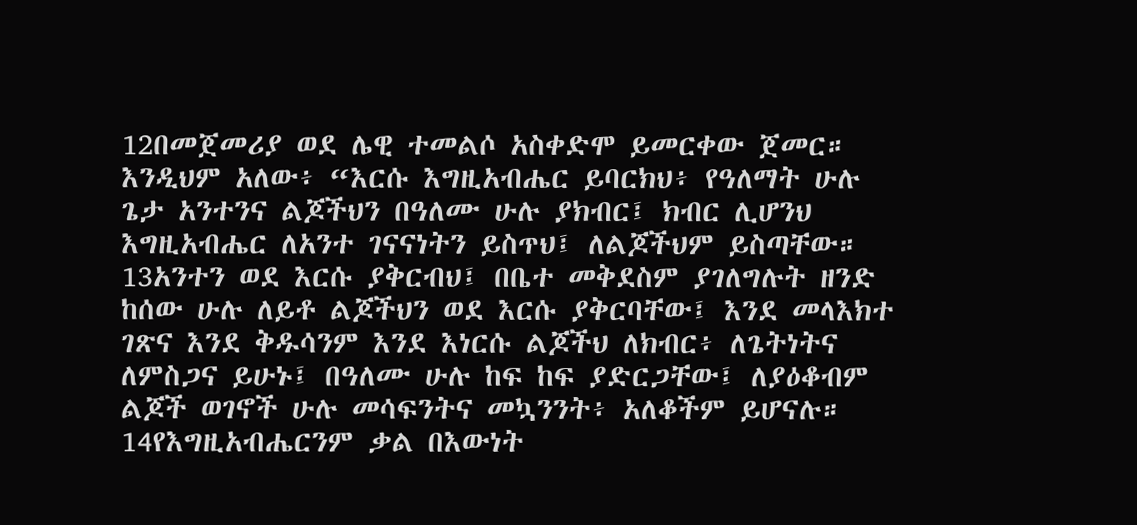12በመጀመሪያ ወደ ሌዊ ተመልሶ አስቀድሞ ይመርቀው ጀመር። እንዲህም አለው፥ “እርሱ እግዚአብሔር ይባርክህ፥ የዓለማት ሁሉ ጌታ አንተንና ልጆችህን በዓለሙ ሁሉ ያክብር፤ ክብር ሊሆንህ እግዚአብሔር ለአንተ ገናናነትን ይስጥህ፤ ለልጆችህም ይስጣቸው። 13አንተን ወደ እርሱ ያቅርብህ፤ በቤተ መቅደስም ያገለግሉት ዘንድ ከሰው ሁሉ ለይቶ ልጆችህን ወደ እርሱ ያቅርባቸው፤ እንደ መላእክተ ገጽና እንደ ቅዱሳንም እንደ እነርሱ ልጆችህ ለክብር፥ ለጌትነትና ለምስጋና ይሁኑ፤ በዓለሙ ሁሉ ከፍ ከፍ ያድርጋቸው፤ ለያዕቆብም ልጆች ወገኖች ሁሉ መሳፍንትና መኳንንት፥ አለቆችም ይሆናሉ። 14የእግዚአብሔርንም ቃል በእውነት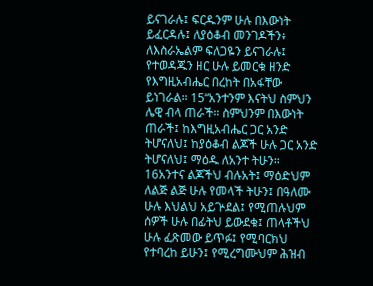ይናገራሉ፤ ፍርዱንም ሁሉ በእውነት ይፈርዳሉ፤ ለያዕቆብ መንገዶችን፥ ለእስራኤልም ፍለጋዬን ይናገራሉ፤ የተወዳጁን ዘር ሁሉ ይመርቁ ዘንድ የእግዚአብሔር በረከት በአፋቸው ይነገራል። 15“አንተንም እናትህ ስምህን ሌዊ ብላ ጠራች። ስምህንም በእውነት ጠራች፤ ከእግዚአብሔር ጋር አንድ ትሆናለህ፤ ከያዕቆብ ልጆች ሁሉ ጋር አንድ ትሆናለህ፤ ማዕዱ ለአንተ ትሁን። 16አንተና ልጆችህ ብሉአት፤ ማዕድህም ለልጅ ልጅ ሁሉ የመላች ትሁን፤ በዓለሙ ሁሉ እህልህ አይጕደል፤ የሚጠሉህም ሰዎች ሁሉ በፊትህ ይውደቁ፤ ጠላቶችህ ሁሉ ፈጽመው ይጥፉ፤ የሚባርክህ የተባረከ ይሁን፤ የሚረግሙህም ሕዝብ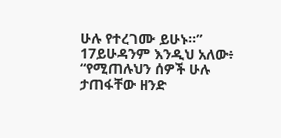ሁሉ የተረገሙ ይሁኑ።” 17ይሁዳንም እንዲህ አለው፥ “የሚጠሉህን ሰዎች ሁሉ ታጠፋቸው ዘንድ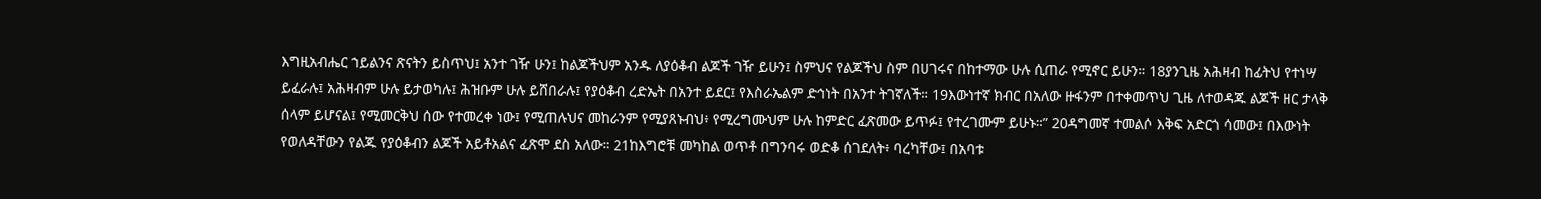እግዚአብሔር ኀይልንና ጽናትን ይስጥህ፤ አንተ ገዥ ሁን፤ ከልጆችህም አንዱ ለያዕቆብ ልጆች ገዥ ይሁን፤ ስምህና የልጆችህ ስም በሀገሩና በከተማው ሁሉ ሲጠራ የሚኖር ይሁን። 18ያንጊዜ አሕዛብ ከፊትህ የተነሣ ይፈራሉ፤ አሕዛብም ሁሉ ይታወካሉ፤ ሕዝቡም ሁሉ ይሸበራሉ፤ የያዕቆብ ረድኤት በአንተ ይደር፤ የእስራኤልም ድኅነት በአንተ ትገኛለች። 19እውነተኛ ክብር በአለው ዙፋንም በተቀመጥህ ጊዜ ለተወዳጁ ልጆች ዘር ታላቅ ሰላም ይሆናል፤ የሚመርቅህ ሰው የተመረቀ ነው፤ የሚጠሉህና መከራንም የሚያጸኑብህ፥ የሚረግሙህም ሁሉ ከምድር ፈጽመው ይጥፉ፤ የተረገሙም ይሁኑ።” 20ዳግመኛ ተመልሶ እቅፍ አድርጎ ሳመው፤ በእውነት የወለዳቸውን የልጁ የያዕቆብን ልጆች አይቶአልና ፈጽሞ ደስ አለው። 21ከእግሮቹ መካከል ወጥቶ በግንባሩ ወድቆ ሰገደለት፥ ባረካቸው፤ በአባቱ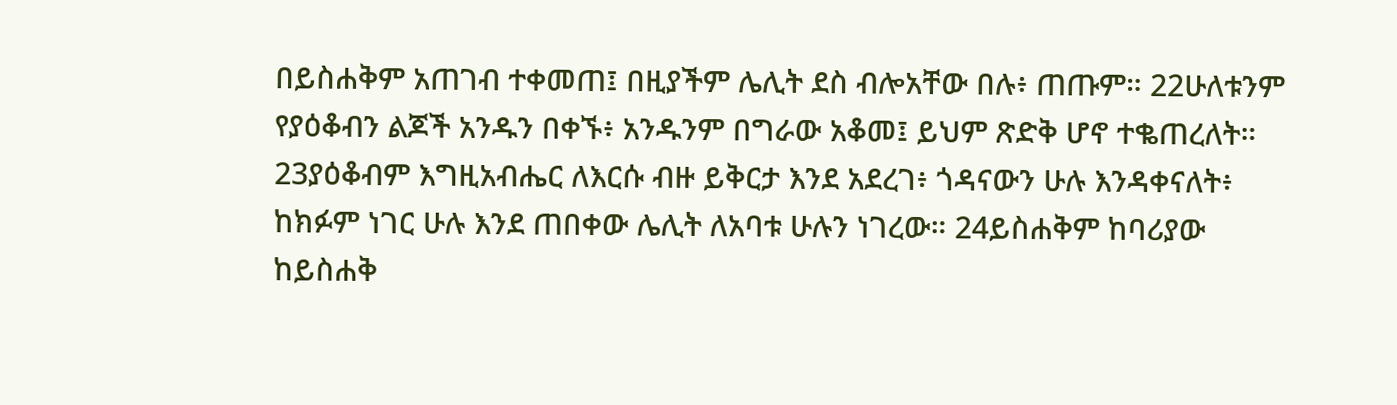በይስሐቅም አጠገብ ተቀመጠ፤ በዚያችም ሌሊት ደስ ብሎአቸው በሉ፥ ጠጡም። 22ሁለቱንም የያዕቆብን ልጆች አንዱን በቀኙ፥ አንዱንም በግራው አቆመ፤ ይህም ጽድቅ ሆኖ ተቈጠረለት። 23ያዕቆብም እግዚአብሔር ለእርሱ ብዙ ይቅርታ እንደ አደረገ፥ ጎዳናውን ሁሉ እንዳቀናለት፥ ከክፉም ነገር ሁሉ እንደ ጠበቀው ሌሊት ለአባቱ ሁሉን ነገረው። 24ይስሐቅም ከባሪያው ከይስሐቅ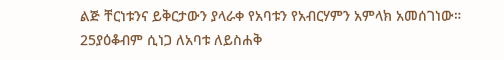ልጅ ቸርነቱንና ይቅርታውን ያላራቀ የአባቱን የአብርሃምን አምላክ አመሰገነው። 25ያዕቆብም ሲነጋ ለአባቱ ለይስሐቅ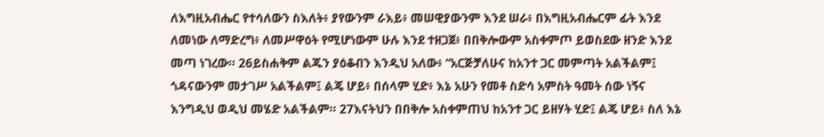ለእግዚአብሔር የተሳለውን ስእለት፥ ያየውንም ራእይ፥ መሠዊያውንም እንደ ሠራ፥ በእግዚአብሔርም ፊት እንደ ለመነው ለማድረግ፥ ለመሥዋዕት የሚሆነውም ሁሉ እንደ ተዘጋጀ፥ በበቅሎውም አስቀምጦ ይወስደው ዘንድ እንደ መጣ ነገረው። 26ይስሐቅም ልጁን ያዕቆብን እንዲህ አለው፥ “አርጅቻለሁና ከአንተ ጋር መምጣት አልችልም፤ ጎዳናውንም መታገሥ አልችልም፤ ልጄ ሆይ፥ በሰላም ሂድ፥ እኔ አሁን የመቶ ስድሳ አምስት ዓመት ሰው ነኝና እንግዲህ ወዲህ መሄድ አልችልም። 27እናትህን በበቅሎ አስቀምጠህ ከአንተ ጋር ይዘሃት ሂድ፤ ልጄ ሆይ፥ ስለ እኔ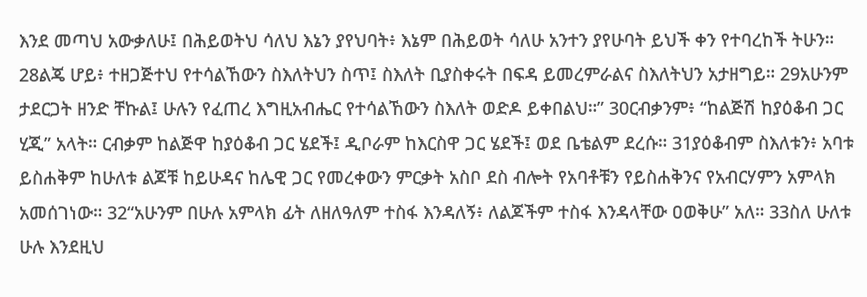እንደ መጣህ አውቃለሁ፤ በሕይወትህ ሳለህ እኔን ያየህባት፥ እኔም በሕይወት ሳለሁ አንተን ያየሁባት ይህች ቀን የተባረከች ትሁን። 28ልጄ ሆይ፥ ተዘጋጅተህ የተሳልኸውን ስእለትህን ስጥ፤ ስእለት ቢያስቀሩት በፍዳ ይመረምራልና ስእለትህን አታዘግይ። 29አሁንም ታደርጋት ዘንድ ቸኩል፤ ሁሉን የፈጠረ እግዚአብሔር የተሳልኸውን ስእለት ወድዶ ይቀበልህ።” 30ርብቃንም፥ “ከልጅሽ ከያዕቆብ ጋር ሂጂ” አላት። ርብቃም ከልጅዋ ከያዕቆብ ጋር ሄደች፤ ዲቦራም ከእርስዋ ጋር ሄደች፤ ወደ ቤቴልም ደረሱ። 31ያዕቆብም ስእለቱን፥ አባቱ ይስሐቅም ከሁለቱ ልጆቹ ከይሁዳና ከሌዊ ጋር የመረቀውን ምርቃት አስቦ ደስ ብሎት የአባቶቹን የይስሐቅንና የአብርሃምን አምላክ አመሰገነው። 32“አሁንም በሁሉ አምላክ ፊት ለዘለዓለም ተስፋ እንዳለኝ፥ ለልጆችም ተስፋ እንዳላቸው ዐወቅሁ” አለ። 33ስለ ሁለቱ ሁሉ እንደዚህ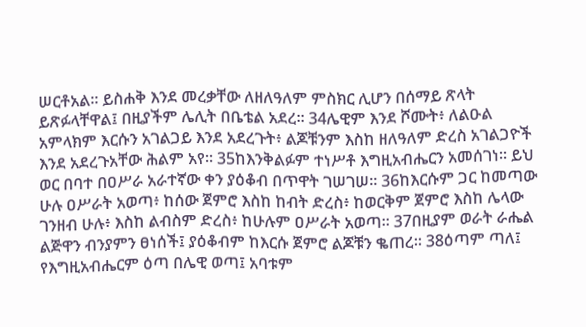ሠርቶአል። ይስሐቅ እንደ መረቃቸው ለዘለዓለም ምስክር ሊሆን በሰማይ ጽላት ይጽፉላቸዋል፤ በዚያችም ሌሊት በቤቴል አደረ። 34ሌዊም እንደ ሾሙት፥ ለልዑል አምላክም እርሱን አገልጋይ እንደ አደረጉት፥ ልጆቹንም እስከ ዘለዓለም ድረስ አገልጋዮች እንደ አደረጉአቸው ሕልም አየ። 35ከእንቅልፉም ተነሥቶ እግዚአብሔርን አመሰገነ። ይህ ወር በባተ በዐሥራ አራተኛው ቀን ያዕቆብ በጥዋት ገሠገሠ። 36ከእርሱም ጋር ከመጣው ሁሉ ዐሥራት አወጣ፥ ከሰው ጀምሮ እስከ ከብት ድረስ፥ ከወርቅም ጀምሮ እስከ ሌላው ገንዘብ ሁሉ፥ እስከ ልብስም ድረስ፥ ከሁሉም ዐሥራት አወጣ። 37በዚያም ወራት ራሔል ልጅዋን ብንያምን ፀነሰች፤ ያዕቆብም ከእርሱ ጀምሮ ልጆቹን ቈጠረ። 38ዕጣም ጣለ፤ የእግዚአብሔርም ዕጣ በሌዊ ወጣ፤ አባቱም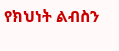የክህነት ልብስን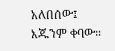አለበሰው፤ እጁንም ቀባው።